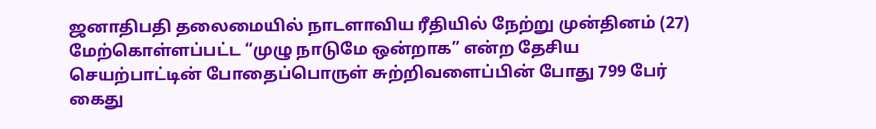ஜனாதிபதி தலைமையில் நாடளாவிய ரீதியில் நேற்று முன்தினம் (27) மேற்கொள்ளப்பட்ட “முழு நாடுமே ஒன்றாக” என்ற தேசிய செயற்பாட்டின் போதைப்பொருள் சுற்றிவளைப்பின் போது 799 பேர் கைது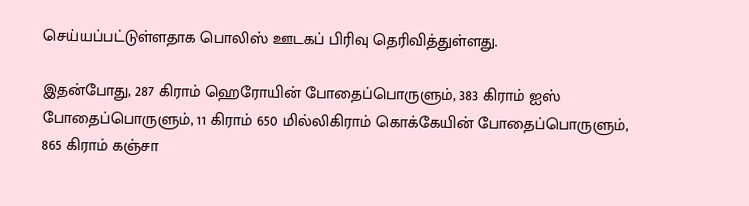செய்யப்பட்டுள்ளதாக பொலிஸ் ஊடகப் பிரிவு தெரிவித்துள்ளது.

இதன்போது, 287 கிராம் ஹெரோயின் போதைப்பொருளும், 383 கிராம் ஐஸ் போதைப்பொருளும், 11 கிராம் 650 மில்லிகிராம் கொக்கேயின் போதைப்பொருளும், 865 கிராம் கஞ்சா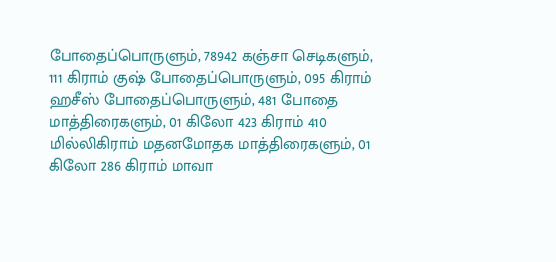போதைப்பொருளும், 78942 கஞ்சா செடிகளும், 111 கிராம் குஷ் போதைப்பொருளும், 095 கிராம் ஹசீஸ் போதைப்பொருளும், 481 போதை மாத்திரைகளும், 01 கிலோ 423 கிராம் 410 மில்லிகிராம் மதனமோதக மாத்திரைகளும், 01 கிலோ 286 கிராம் மாவா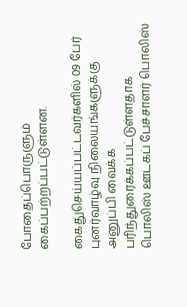போதைப்பொருளும் கைப்பற்றப்பட்டுள்ளன.

கைதுசெய்யப்பட்டவர்களில் 09 பேர் புனர்வாழ்வு நிலையங்களுக்கு அனுப்பி வைக்க பரிந்துரைக்கப்பட்டுள்ளதாக பொலிஸ் ஊடகப் பேச்சாளர் பொலிஸ்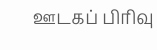ஊடகப் பிரிவு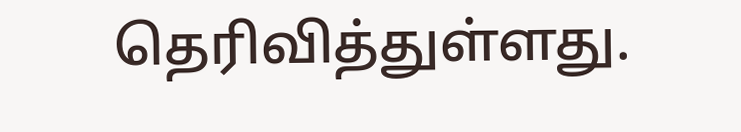தெரிவித்துள்ளது.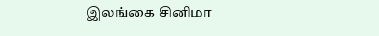இலங்கை சினிமா